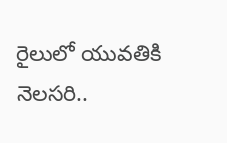రైలులో యువతికి నెలసరి..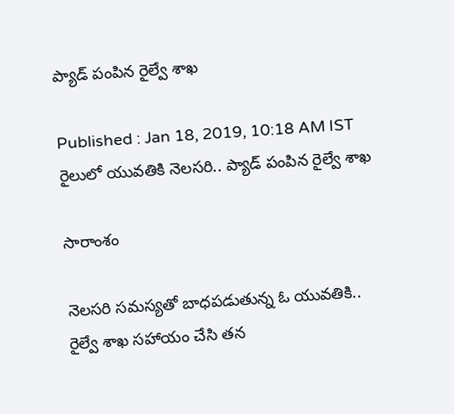ప్యాడ్ పంపిన రైల్వే శాఖ

Published : Jan 18, 2019, 10:18 AM IST
రైలులో యువతికి నెలసరి.. ప్యాడ్ పంపిన రైల్వే శాఖ

సారాంశం

నెలసరి సమస్యతో బాధపడుతున్న ఓ యువతికి.. రైల్వే శాఖ సహాయం చేసి తన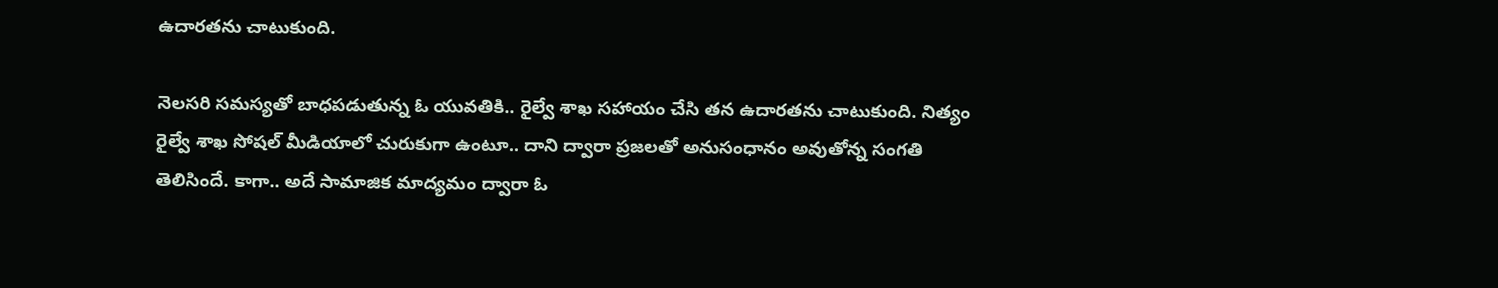ఉదారతను చాటుకుంది.

నెలసరి సమస్యతో బాధపడుతున్న ఓ యువతికి.. రైల్వే శాఖ సహాయం చేసి తన ఉదారతను చాటుకుంది. నిత్యం రైల్వే శాఖ సోషల్ మీడియాలో చురుకుగా ఉంటూ.. దాని ద్వారా ప్రజలతో అనుసంధానం అవుతోన్న సంగతి తెలిసిందే. కాగా.. అదే సామాజిక మాద్యమం ద్వారా ఓ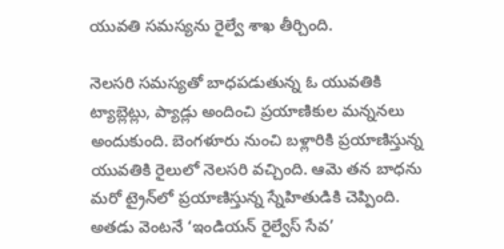యువతి సమస్యను రైల్వే శాఖ తీర్చింది.

నెలసరి సమస్యతో బాధపడుతున్న ఓ యువతికి ట్యాబ్లెట్లు, ప్యాడ్లు అందించి ప్రయాణికుల మన్ననలు అందుకుంది. బెంగళూరు నుంచి బళ్లారికి ప్రయాణిస్తున్న యువతికి రైలులో నెలసరి వచ్చింది. ఆమె తన బాధను మరో ట్రైన్‌లో ప్రయాణిస్తున్న స్నేహితుడికి చెప్పింది. అతడు వెంటనే ‘ఇండియన్‌ రైల్వేస్‌ సేవ’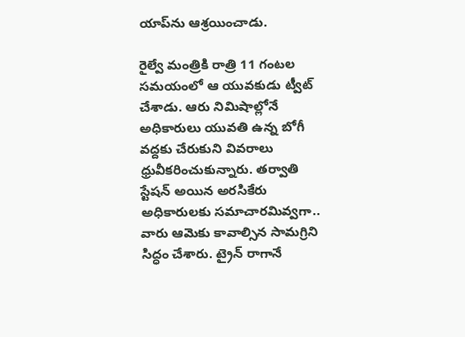యాప్‌ను ఆశ్రయించాడు.

రైల్వే మంత్రికి రాత్రి 11 గంటల సమయంలో ఆ యువకుడు ట్వీట్‌ చేశాడు. ఆరు నిమిషాల్లోనే అధికారులు యువతి ఉన్న బోగీ వద్దకు చేరుకుని వివరాలు ధ్రువీకరించుకున్నారు. తర్వాతి స్టేషన్‌ అయిన అరసికేరు అధికారులకు సమాచారమివ్వగా.. వారు ఆమెకు కావాల్సిన సామగ్రిని సిద్ధం చేశారు. ట్రైన్‌ రాగానే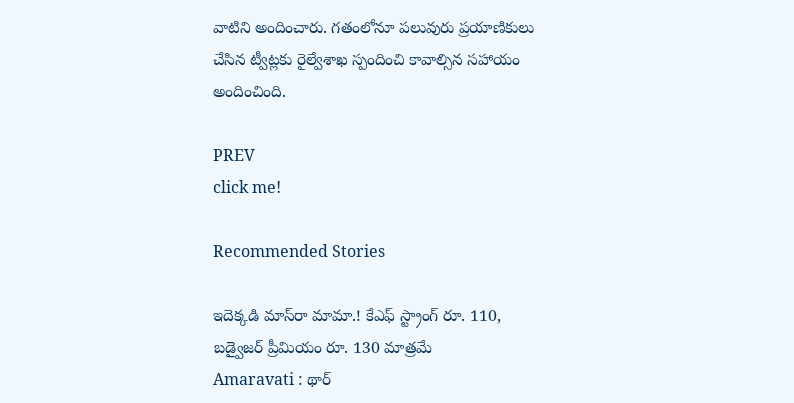వాటిని అందించారు. గతంలోనూ పలువురు ప్రయాణికులు చేసిన ట్వీట్లకు రైల్వేశాఖ స్పందించి కావాల్సిన సహాయం అందించింది.

PREV
click me!

Recommended Stories

ఇదెక్క‌డి మాస్‌రా మామా.! కేఎఫ్ స్ట్రాంగ్ రూ. 110, బడ్వైజ‌ర్ ప్రీమియం రూ. 130 మాత్ర‌మే
Amaravati : థార్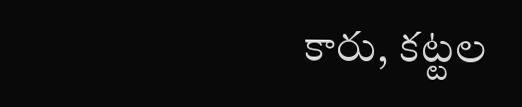కారు, కట్టల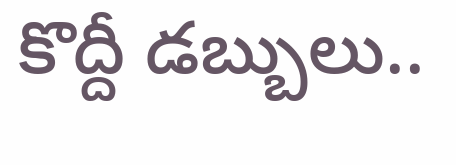కొద్దీ డబ్బులు..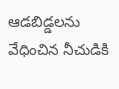ఆడబిడ్డలను వేధించిన నీచుడికి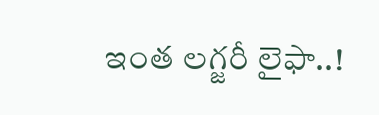ఇంత లగ్జరీ లైఫా..!